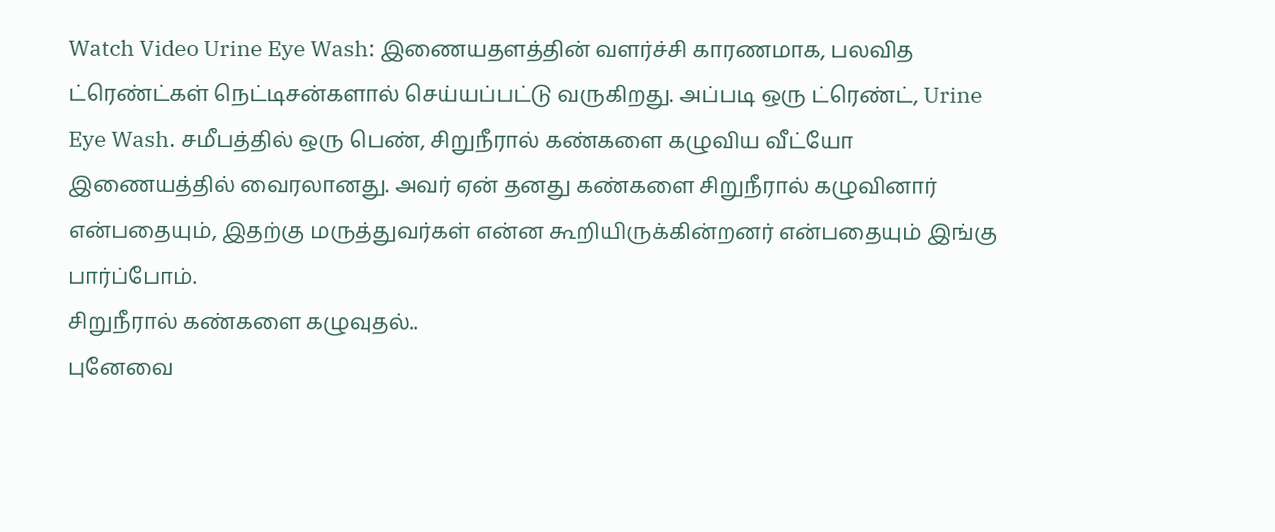Watch Video Urine Eye Wash: இணையதளத்தின் வளர்ச்சி காரணமாக, பலவித ட்ரெண்ட்கள் நெட்டிசன்களால் செய்யப்பட்டு வருகிறது. அப்படி ஒரு ட்ரெண்ட், Urine Eye Wash. சமீபத்தில் ஒரு பெண், சிறுநீரால் கண்களை கழுவிய வீட்யோ இணையத்தில் வைரலானது. அவர் ஏன் தனது கண்களை சிறுநீரால் கழுவினார் என்பதையும், இதற்கு மருத்துவர்கள் என்ன கூறியிருக்கின்றனர் என்பதையும் இங்கு பார்ப்போம்.
சிறுநீரால் கண்களை கழுவுதல்..
புனேவை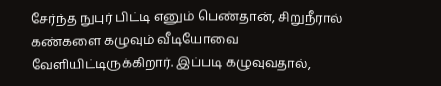சேர்ந்த நுபுர் பிட்டி எனும் பெண்தான், சிறுநீரால் கண்களை கழுவும் வீடியோவை வேளியிட்டிருக்கிறார். இப்படி கழுவுவதால்,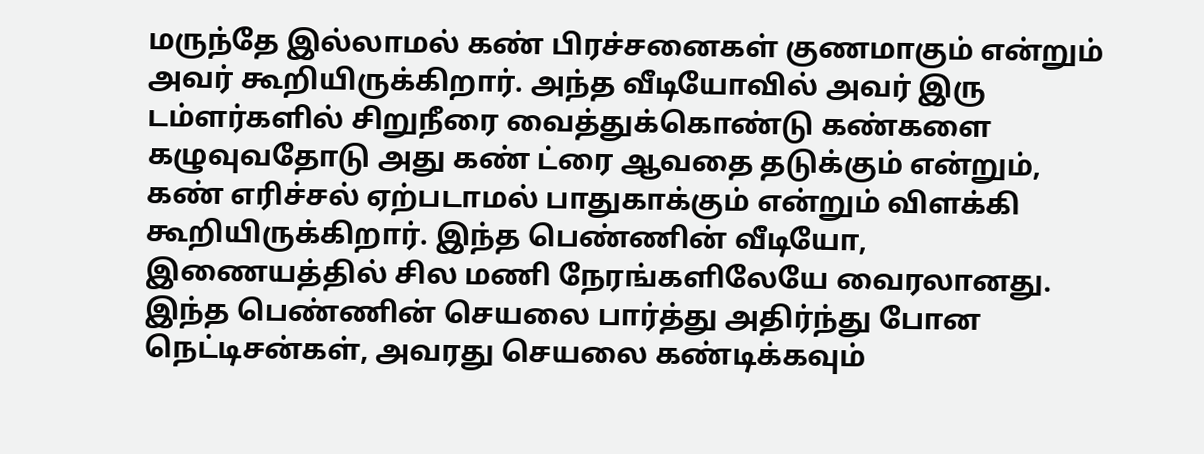மருந்தே இல்லாமல் கண் பிரச்சனைகள் குணமாகும் என்றும் அவர் கூறியிருக்கிறார். அந்த வீடியோவில் அவர் இரு டம்ளர்களில் சிறுநீரை வைத்துக்கொண்டு கண்களை கழுவுவதோடு அது கண் ட்ரை ஆவதை தடுக்கும் என்றும், கண் எரிச்சல் ஏற்படாமல் பாதுகாக்கும் என்றும் விளக்கி கூறியிருக்கிறார். இந்த பெண்ணின் வீடியோ, இணையத்தில் சில மணி நேரங்களிலேயே வைரலானது. இந்த பெண்ணின் செயலை பார்த்து அதிர்ந்து போன நெட்டிசன்கள், அவரது செயலை கண்டிக்கவும்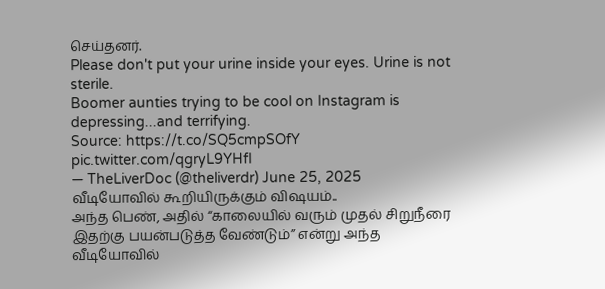செய்தனர்.
Please don't put your urine inside your eyes. Urine is not sterile.
Boomer aunties trying to be cool on Instagram is depressing...and terrifying.
Source: https://t.co/SQ5cmpSOfY pic.twitter.com/qgryL9YHfI
— TheLiverDoc (@theliverdr) June 25, 2025
வீடியோவில் கூறியிருக்கும் விஷயம்..
அந்த பெண், அதில் “காலையில் வரும் முதல் சிறுநீரை இதற்கு பயன்படுத்த வேண்டும்” என்று அந்த வீடியோவில்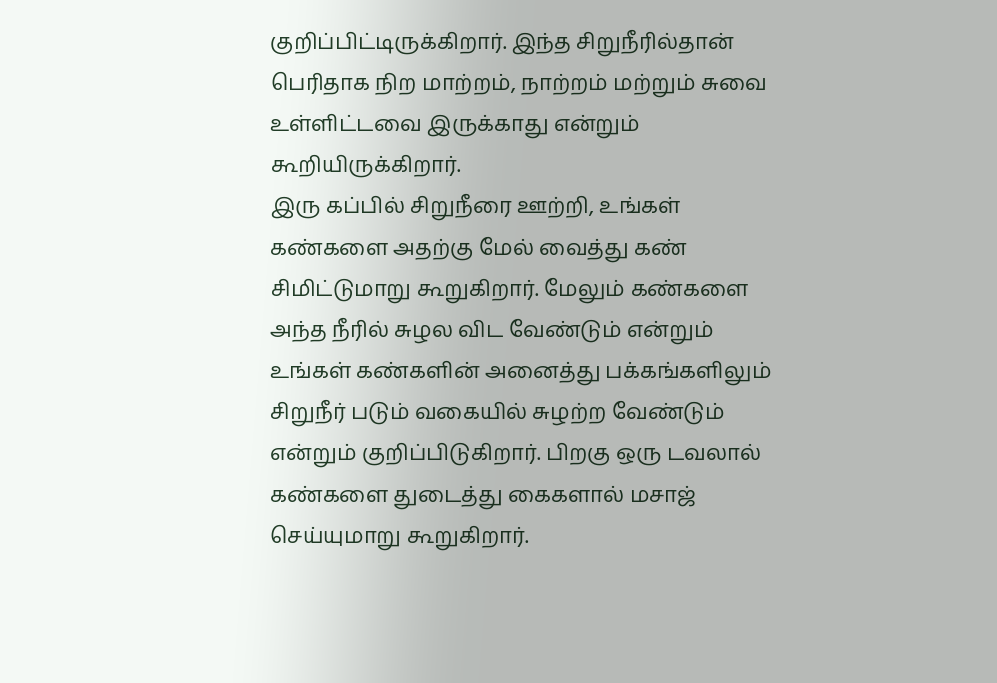குறிப்பிட்டிருக்கிறார். இந்த சிறுநீரில்தான் பெரிதாக நிற மாற்றம், நாற்றம் மற்றும் சுவை உள்ளிட்டவை இருக்காது என்றும் கூறியிருக்கிறார்.
இரு கப்பில் சிறுநீரை ஊற்றி, உங்கள் கண்களை அதற்கு மேல் வைத்து கண் சிமிட்டுமாறு கூறுகிறார். மேலும் கண்களை அந்த நீரில் சுழல விட வேண்டும் என்றும் உங்கள் கண்களின் அனைத்து பக்கங்களிலும் சிறுநீர் படும் வகையில் சுழற்ற வேண்டும் என்றும் குறிப்பிடுகிறார். பிறகு ஒரு டவலால் கண்களை துடைத்து கைகளால் மசாஜ் செய்யுமாறு கூறுகிறார்.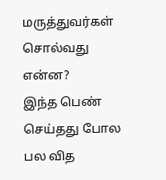மருத்துவர்கள் சொல்வது என்ன?
இந்த பெண் செய்தது போல பல வித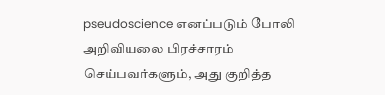pseudoscience எனப்படும் போலி அறிவியலை பிரச்சாரம் செய்பவர்களும், அது குறித்த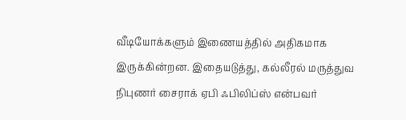வீடியோக்களும் இணையத்தில் அதிகமாக இருக்கின்றன. இதையடுத்து, கல்லீரல் மருத்துவ நிபுணர் சைராக் ஏபி ஃபிலிப்ஸ் என்பவர்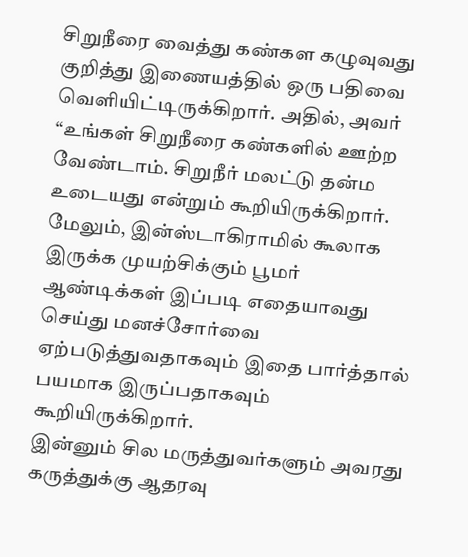சிறுநீரை வைத்து கண்கள கழுவுவது குறித்து இணையத்தில் ஒரு பதிவை வெளியிட்டிருக்கிறார். அதில், அவர் “உங்கள் சிறுநீரை கண்களில் ஊற்ற வேண்டாம். சிறுநீர் மலட்டு தன்ம உடையது என்றும் கூறியிருக்கிறார்.
மேலும், இன்ஸ்டாகிராமில் கூலாக இருக்க முயற்சிக்கும் பூமர் ஆண்டிக்கள் இப்படி எதையாவது செய்து மனச்சோர்வை ஏற்படுத்துவதாகவும் இதை பார்த்தால் பயமாக இருப்பதாகவும் கூறியிருக்கிறார்.
இன்னும் சில மருத்துவர்களும் அவரது கருத்துக்கு ஆதரவு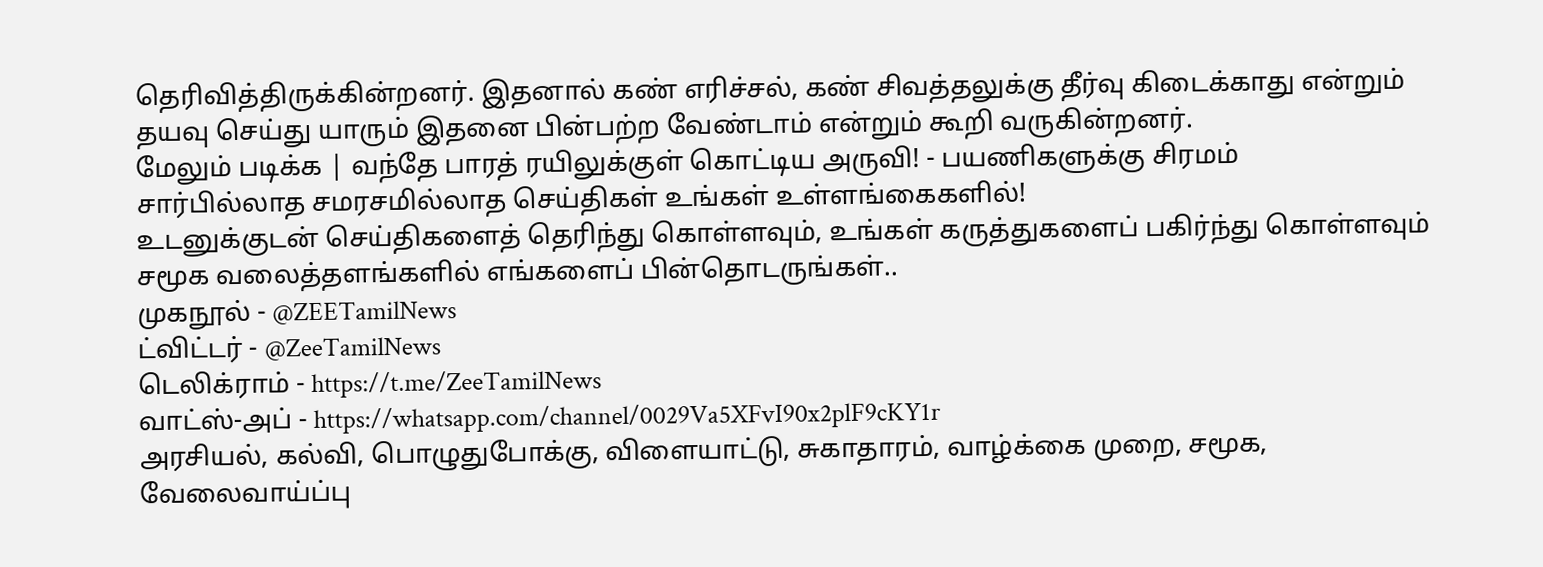தெரிவித்திருக்கின்றனர். இதனால் கண் எரிச்சல், கண் சிவத்தலுக்கு தீர்வு கிடைக்காது என்றும் தயவு செய்து யாரும் இதனை பின்பற்ற வேண்டாம் என்றும் கூறி வருகின்றனர்.
மேலும் படிக்க | வந்தே பாரத் ரயிலுக்குள் கொட்டிய அருவி! - பயணிகளுக்கு சிரமம்
சார்பில்லாத சமரசமில்லாத செய்திகள் உங்கள் உள்ளங்கைகளில்!
உடனுக்குடன் செய்திகளைத் தெரிந்து கொள்ளவும், உங்கள் கருத்துகளைப் பகிர்ந்து கொள்ளவும் சமூக வலைத்தளங்களில் எங்களைப் பின்தொடருங்கள்..
முகநூல் - @ZEETamilNews
ட்விட்டர் - @ZeeTamilNews
டெலிக்ராம் - https://t.me/ZeeTamilNews
வாட்ஸ்-அப் - https://whatsapp.com/channel/0029Va5XFvI90x2plF9cKY1r
அரசியல், கல்வி, பொழுதுபோக்கு, விளையாட்டு, சுகாதாரம், வாழ்க்கை முறை, சமூக, வேலைவாய்ப்பு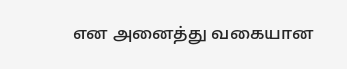என அனைத்து வகையான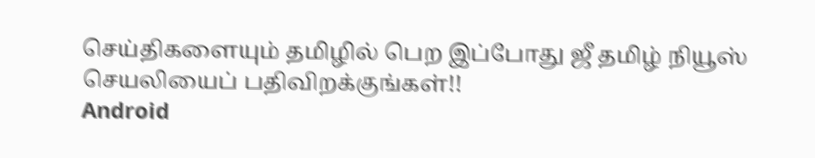செய்திகளையும் தமிழில் பெற இப்போது ஜீ தமிழ் நியூஸ் செயலியைப் பதிவிறக்குங்கள்!!
Android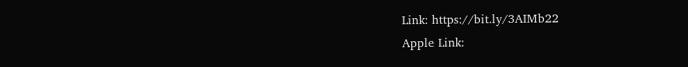Link: https://bit.ly/3AIMb22
Apple Link: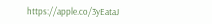https://apple.co/3yEataJ